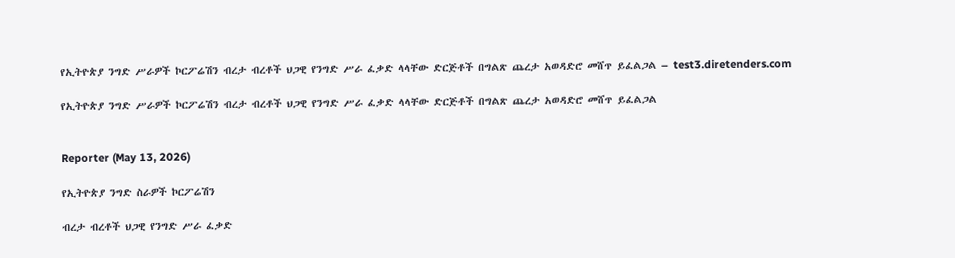የኢትዮጵያ ንግድ ሥራዎች ኮርፖሬሽን ብረታ ብረቶች ህጋዊ የንግድ ሥራ ፈቃድ ላላቸው ድርጅቶች በግልጽ ጨረታ አወዳድሮ መሸጥ ይፈልጋል – test3.diretenders.com

የኢትዮጵያ ንግድ ሥራዎች ኮርፖሬሽን ብረታ ብረቶች ህጋዊ የንግድ ሥራ ፈቃድ ላላቸው ድርጅቶች በግልጽ ጨረታ አወዳድሮ መሸጥ ይፈልጋል


Reporter (May 13, 2026)

የኢትዮጵያ ንግድ ስራዎች ኮርፖሬሽን

ብረታ ብረቶች ህጋዊ የንግድ ሥራ ፈቃድ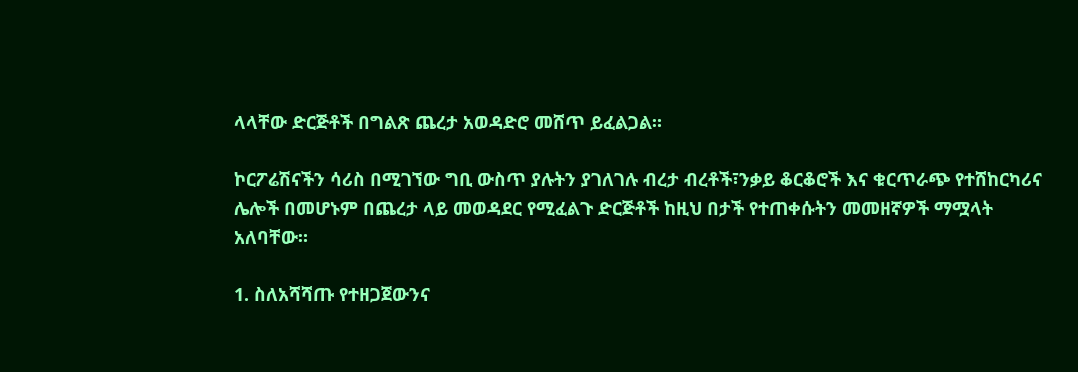ላላቸው ድርጅቶች በግልጽ ጨረታ አወዳድሮ መሸጥ ይፈልጋል።

ኮርፖሬሽናችን ሳሪስ በሚገኘው ግቢ ውስጥ ያሉትን ያገለገሉ ብረታ ብረቶች፣ንቃይ ቆርቆሮች እና ቁርጥራጭ የተሸከርካሪና ሌሎች በመሆኑም በጨረታ ላይ መወዳደር የሚፈልጉ ድርጅቶች ከዚህ በታች የተጠቀሱትን መመዘኛዎች ማሟላት አለባቸው።

1. ስለአሻሻጡ የተዘጋጀውንና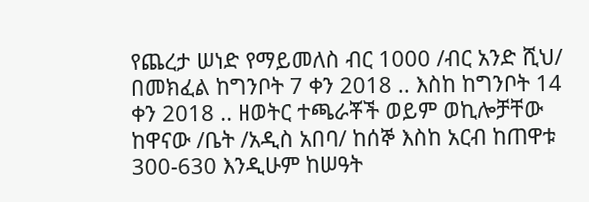የጨረታ ሠነድ የማይመለስ ብር 1000 /ብር አንድ ሺህ/ በመክፈል ከግንቦት 7 ቀን 2018 .. እስከ ከግንቦት 14 ቀን 2018 .. ዘወትር ተጫራቾች ወይም ወኪሎቻቸው ከዋናው /ቤት /አዲስ አበባ/ ከሰኞ እስከ አርብ ከጠዋቱ 300-630 እንዲሁም ከሠዓት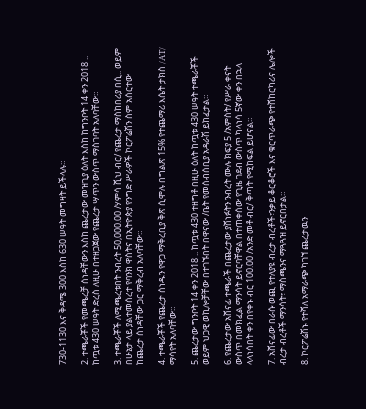730-1130 እና ቅዳሜ 300 እስከ 630 ሠዓት መግዛት ይችላሉ።

2. ተጫራቾች የመጫረቻ ሰነዳቸውን እስከ ጨረታው መዝጊያ ዕለት እስከ ከግንቦት 14 ቀን 2018 .. ከጧቱ 430 ሠዓት ድረስ ለዚሁ በተዘጋጀው የጨረታ ሣጥን ውስጥ ማስገባት አለባቸው።

3. ተጫራቾች ለሚጫረቱበት ንብረት 50,000.00 /ሃምሳ ሺህ ብር/ የጨረታ ማስከበሪያ በሲ.. ወይም በሁኔታ ላይ ያልተመሰረተ የባንክ ዋስትና በኢትዮጵያ የንግድ ሥራዎች ኮርፖሬሽን ስም አሰርተው ከጨረታ ሰነዳቸው ጋር ማቅረብ አለባቸው።

4. ተጫራቾች የጨረታ ሰነዱን የዋጋ ማቅረቢያ ቅጽ ሲሞሉ በግልጽ 15% የተጨማሪ እሴት ታክስ /AT/ ማሳየት አለባቸው።

5. ጨረታው ግንቦት 14 ቀን 2018 .. ከጧቱ 430 ተዘግቶ በዚሁ ዕለት ከጧቱ 430 ሠዓት ተጫራቾች ወይም ህጋዊ ወኪሎቻቸው በተገኙበት በዋናው /ቤት የመሰብሰቢያ አዳራሽ ይከፈታል።

6. የጨረታው አሸናፊ ተጫራች በጨረታው ያሸነፉትን ንብረት ሙሉ ክፍያ 5 /አምስት/ የሥራ ቀናት ውስጥ በመክፈል ማንሳት ይኖርባቸዋል በተጠቀሰው የጊዜ ገደብ ውስጥ ካላነሳ 5ኛው ቀን በኋላ ላላነሳበት ቀን በየቀኑ ብር 100.00 /አንድ መቶ ብር/ ቅጣት የሚከፍል ይሆናል።

7. አሸናፊው በራሱ ወጪ የተለያዩ ብረታ ብረቶች፣ንቃይ ቆርቆሮች እና ቁርጥራጭ የተሸከርካሪና ሌሎች ብረታ ብረቶች ማንሳት፣ ማስጫንና ማጓጓዝ ይኖርበታል።

8. ኮርፖሬሽኑ የተሻለ አማራጭ ካገኘ ጨረታዉን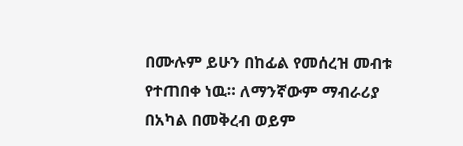በሙሉም ይሁን በከፊል የመሰረዝ መብቱ የተጠበቀ ነዉ። ለማንኛውም ማብራሪያ በአካል በመቅረብ ወይም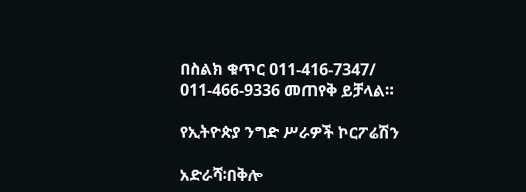በስልክ ቁጥር 011-416-7347/ 011-466-9336 መጠየቅ ይቻላል።

የኢትዮጵያ ንግድ ሥራዎች ኮርፖሬሽን

አድራሻ፡በቅሎ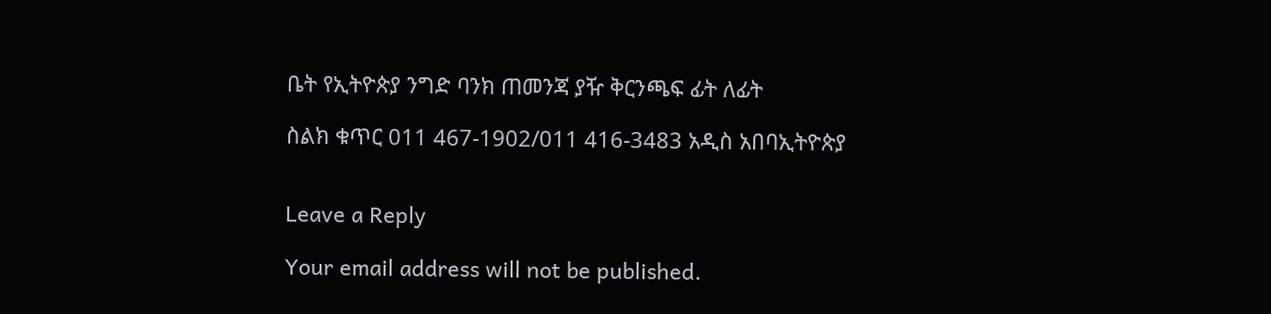ቤት የኢትዮጵያ ንግድ ባንክ ጠመንጃ ያዥ ቅርንጫፍ ፊት ለፊት

ስልክ ቁጥር 011 467-1902/011 416-3483 አዲስ አበባኢትዮጵያ


Leave a Reply

Your email address will not be published.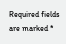Required fields are marked *